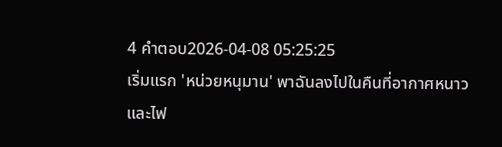4 คำตอบ2026-04-08 05:25:25
เริ่มแรก 'หน่วยหนุมาน' พาฉันลงไปในคืนที่อากาศหนาวและไฟ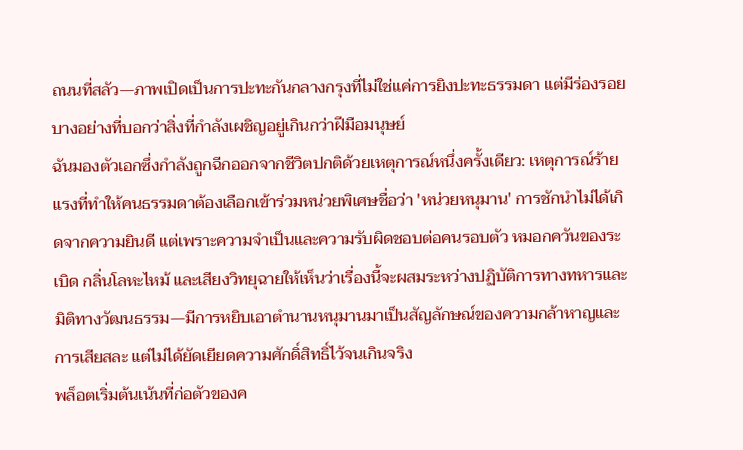ถนนที่สลัว—ภาพเปิดเป็นการปะทะกันกลางกรุงที่ไม่ใช่แค่การยิงปะทะธรรมดา แต่มีร่องรอยบางอย่างที่บอกว่าสิ่งที่กำลังเผชิญอยู่เกินกว่าฝีมือมนุษย์
ฉันมองตัวเอกซึ่งกำลังถูกฉีกออกจากชีวิตปกติด้วยเหตุการณ์หนึ่งครั้งเดียว: เหตุการณ์ร้ายแรงที่ทำให้คนธรรมดาต้องเลือกเข้าร่วมหน่วยพิเศษชื่อว่า 'หน่วยหนุมาน' การชักนำไม่ได้เกิดจากความยินดี แต่เพราะความจำเป็นและความรับผิดชอบต่อคนรอบตัว หมอกควันของระเบิด กลิ่นโลหะไหม้ และเสียงวิทยุฉายให้เห็นว่าเรื่องนี้จะผสมระหว่างปฏิบัติการทางทหารและมิติทางวัฒนธรรม—มีการหยิบเอาตำนานหนุมานมาเป็นสัญลักษณ์ของความกล้าหาญและการเสียสละ แต่ไม่ได้ยัดเยียดความศักดิ์สิทธิ์ไว้จนเกินจริง
พล็อตเริ่มต้นเน้นที่ก่อตัวของค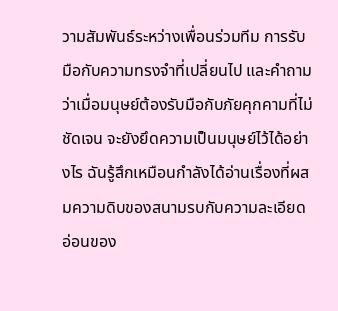วามสัมพันธ์ระหว่างเพื่อนร่วมทีม การรับมือกับความทรงจำที่เปลี่ยนไป และคำถามว่าเมื่อมนุษย์ต้องรับมือกับภัยคุกคามที่ไม่ชัดเจน จะยังยึดความเป็นมนุษย์ไว้ได้อย่างไร ฉันรู้สึกเหมือนกำลังได้อ่านเรื่องที่ผสมความดิบของสนามรบกับความละเอียดอ่อนของ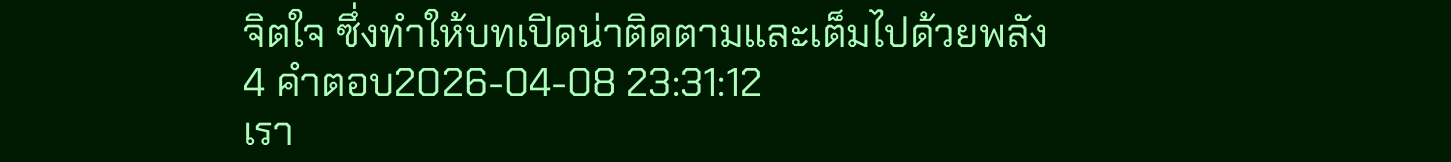จิตใจ ซึ่งทำให้บทเปิดน่าติดตามและเต็มไปด้วยพลัง
4 คำตอบ2026-04-08 23:31:12
เรา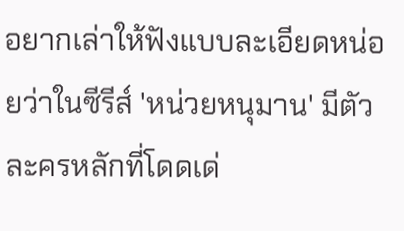อยากเล่าให้ฟังแบบละเอียดหน่อยว่าในซีรีส์ 'หน่วยหนุมาน' มีตัวละครหลักที่โดดเด่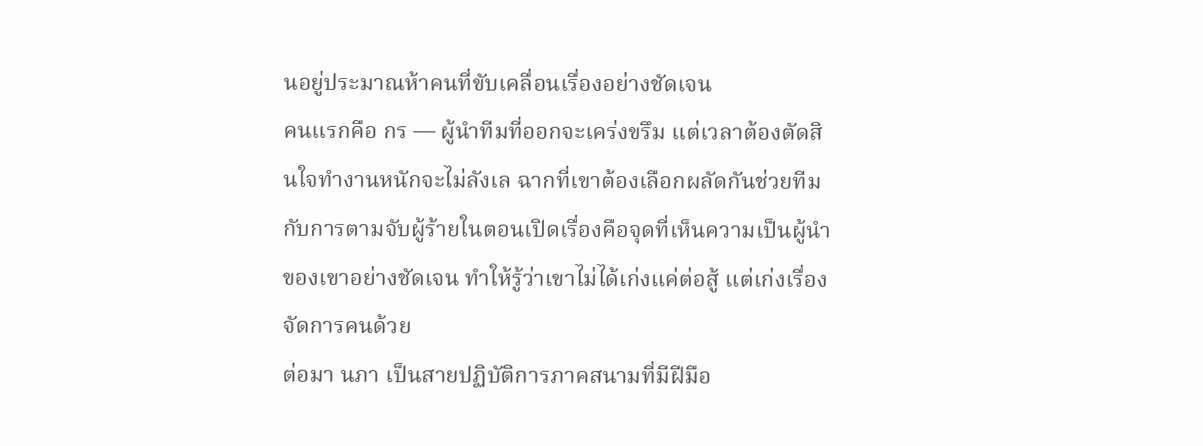นอยู่ประมาณห้าคนที่ขับเคลื่อนเรื่องอย่างชัดเจน
คนแรกคือ กร — ผู้นำทีมที่ออกจะเคร่งขรึม แต่เวลาต้องตัดสินใจทำงานหนักจะไม่ลังเล ฉากที่เขาต้องเลือกผลัดกันช่วยทีมกับการตามจับผู้ร้ายในตอนเปิดเรื่องคือจุดที่เห็นความเป็นผู้นำของเขาอย่างชัดเจน ทำให้รู้ว่าเขาไม่ได้เก่งแค่ต่อสู้ แต่เก่งเรื่องจัดการคนด้วย
ต่อมา นภา เป็นสายปฏิบัติการภาคสนามที่มีฝีมือ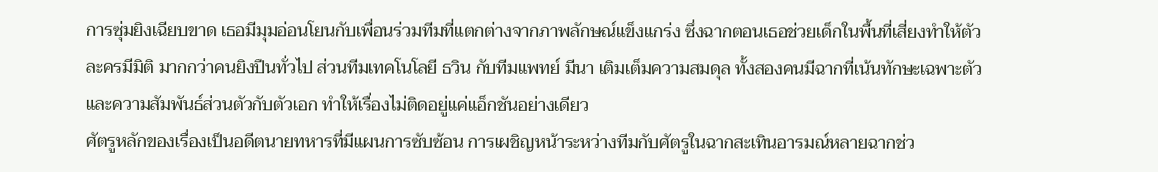การซุ่มยิงเฉียบขาด เธอมีมุมอ่อนโยนกับเพื่อนร่วมทีมที่แตกต่างจากภาพลักษณ์แข็งแกร่ง ซึ่งฉากตอนเธอช่วยเด็กในพื้นที่เสี่ยงทำให้ตัวละครมีมิติ มากกว่าคนยิงปืนทั่วไป ส่วนทีมเทคโนโลยี ธวิน กับทีมแพทย์ มีนา เติมเต็มความสมดุล ทั้งสองคนมีฉากที่เน้นทักษะเฉพาะตัวและความสัมพันธ์ส่วนตัวกับตัวเอก ทำให้เรื่องไม่ติดอยู่แค่แอ็กชันอย่างเดียว
ศัตรูหลักของเรื่องเป็นอดีตนายทหารที่มีแผนการซับซ้อน การเผชิญหน้าระหว่างทีมกับศัตรูในฉากสะเทินอารมณ์หลายฉากช่ว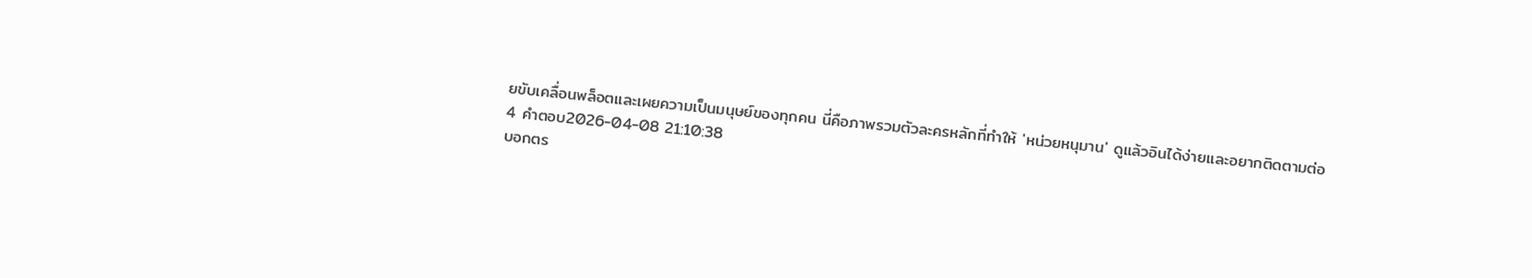ยขับเคลื่อนพล็อตและเผยความเป็นมนุษย์ของทุกคน นี่คือภาพรวมตัวละครหลักที่ทำให้ 'หน่วยหนุมาน' ดูแล้วอินได้ง่ายและอยากติดตามต่อ
4 คำตอบ2026-04-08 21:10:38
บอกตร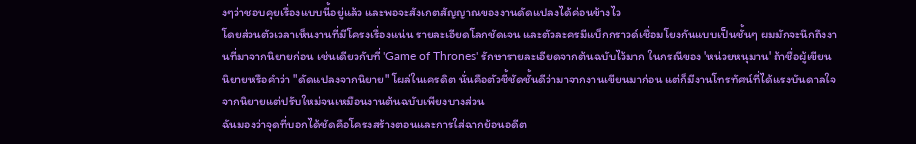งๆว่าชอบคุยเรื่องแบบนี้อยู่แล้ว และพอจะสังเกตสัญญาณของงานดัดแปลงได้ค่อนข้างไว
โดยส่วนตัวเวลาเห็นงานที่มีโครงเรื่องแน่น รายละเอียดโลกชัดเจน และตัวละครมีแบ็กกราวด์เชื่อมโยงกันแบบเป็นชั้นๆ ผมมักจะนึกถึงงานที่มาจากนิยายก่อน เช่นเดียวกับที่ 'Game of Thrones' รักษารายละเอียดจากต้นฉบับไว้มาก ในกรณีของ 'หน่วยหนุมาน' ถ้าชื่อผู้เขียนนิยายหรือคำว่า "ดัดแปลงจากนิยาย" โผล่ในเครดิต นั่นคือตัวชี้ชัดชั้นดีว่ามาจากงานเขียนมาก่อน แต่ก็มีงานโทรทัศน์ที่ได้แรงบันดาลใจจากนิยายแต่ปรับใหม่จนเหมือนงานต้นฉบับเพียงบางส่วน
ฉันมองว่าจุดที่บอกได้ชัดคือโครงสร้างตอนและการใส่ฉากย้อนอดีต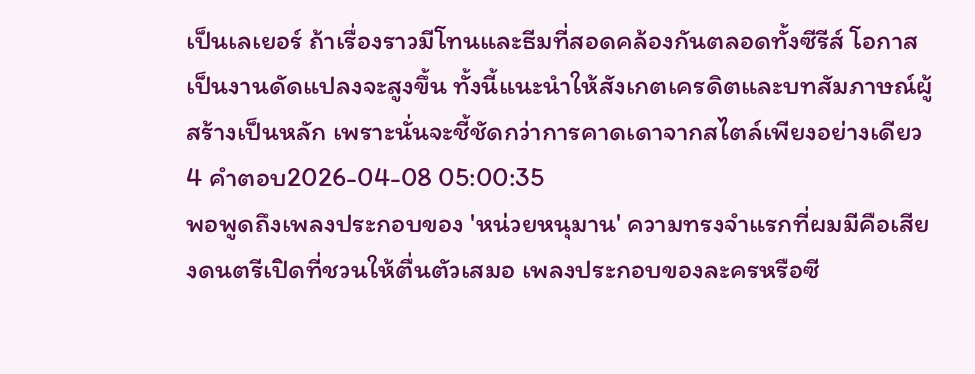เป็นเลเยอร์ ถ้าเรื่องราวมีโทนและธีมที่สอดคล้องกันตลอดทั้งซีรีส์ โอกาสเป็นงานดัดแปลงจะสูงขึ้น ทั้งนี้แนะนำให้สังเกตเครดิตและบทสัมภาษณ์ผู้สร้างเป็นหลัก เพราะนั่นจะชี้ชัดกว่าการคาดเดาจากสไตล์เพียงอย่างเดียว
4 คำตอบ2026-04-08 05:00:35
พอพูดถึงเพลงประกอบของ 'หน่วยหนุมาน' ความทรงจำแรกที่ผมมีคือเสียงดนตรีเปิดที่ชวนให้ตื่นตัวเสมอ เพลงประกอบของละครหรือซี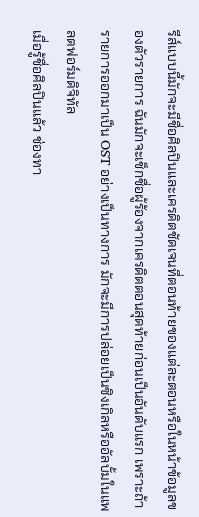รีส์แบบนี้มักจะมีชื่อศิลปินและเครดิตชัดเจนที่ตอนท้ายของแต่ละตอนหรือในหน้าข้อมูลของตัวรายการ ฉันมักจะเช็กชื่อผู้ร้องจากเครดิตตอนสุดท้ายก่อนเป็นอันดับแรก เพราะถ้ารายการออกมาเป็น OST อย่างเป็นทางการ มักจะมีการปล่อยเป็นซิงเกิลหรืออัลบั้มในแพลตฟอร์มดิจิทัล
เมื่อรู้ชื่อศิลปินแล้ว ช่องทา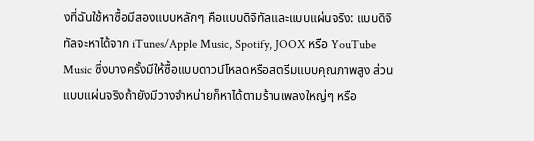งที่ฉันใช้หาซื้อมีสองแบบหลักๆ คือแบบดิจิทัลและแบบแผ่นจริง: แบบดิจิทัลจะหาได้จาก iTunes/Apple Music, Spotify, JOOX หรือ YouTube Music ซึ่งบางครั้งมีให้ซื้อแบบดาวน์โหลดหรือสตรีมแบบคุณภาพสูง ส่วนแบบแผ่นจริงถ้ายังมีวางจำหน่ายก็หาได้ตามร้านเพลงใหญ่ๆ หรือ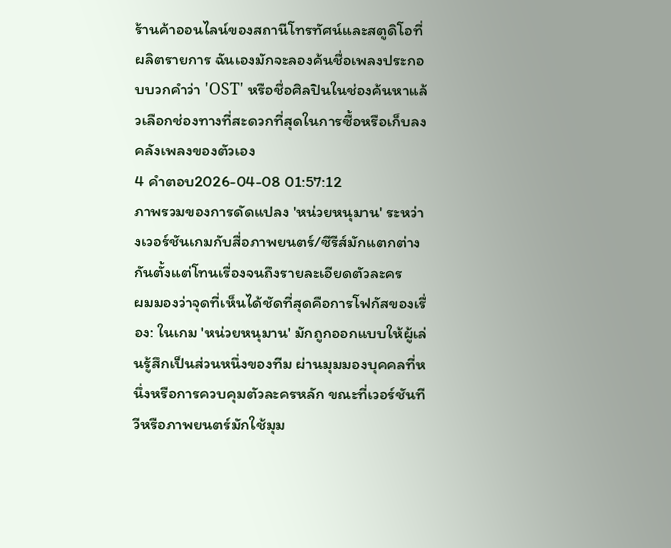ร้านค้าออนไลน์ของสถานีโทรทัศน์และสตูดิโอที่ผลิตรายการ ฉันเองมักจะลองค้นชื่อเพลงประกอบบวกคำว่า 'OST' หรือชื่อศิลปินในช่องค้นหาแล้วเลือกช่องทางที่สะดวกที่สุดในการซื้อหรือเก็บลงคลังเพลงของตัวเอง
4 คำตอบ2026-04-08 01:57:12
ภาพรวมของการดัดแปลง 'หน่วยหนุมาน' ระหว่างเวอร์ชันเกมกับสื่อภาพยนตร์/ซีรีส์มักแตกต่างกันตั้งแต่โทนเรื่องจนถึงรายละเอียดตัวละคร
ผมมองว่าจุดที่เห็นได้ชัดที่สุดคือการโฟกัสของเรื่อง: ในเกม 'หน่วยหนุมาน' มักถูกออกแบบให้ผู้เล่นรู้สึกเป็นส่วนหนึ่งของทีม ผ่านมุมมองบุคคลที่หนึ่งหรือการควบคุมตัวละครหลัก ขณะที่เวอร์ชันทีวีหรือภาพยนตร์มักใช้มุม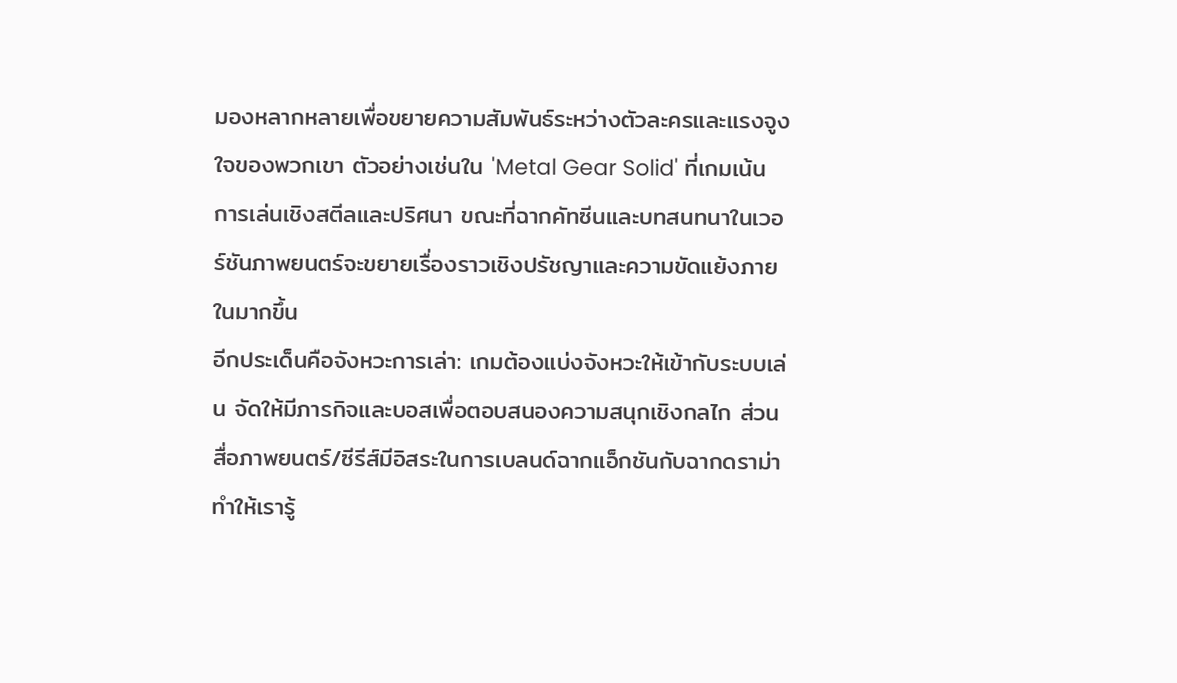มองหลากหลายเพื่อขยายความสัมพันธ์ระหว่างตัวละครและแรงจูงใจของพวกเขา ตัวอย่างเช่นใน 'Metal Gear Solid' ที่เกมเน้นการเล่นเชิงสตีลและปริศนา ขณะที่ฉากคัทซีนและบทสนทนาในเวอร์ชันภาพยนตร์จะขยายเรื่องราวเชิงปรัชญาและความขัดแย้งภายในมากขึ้น
อีกประเด็นคือจังหวะการเล่า: เกมต้องแบ่งจังหวะให้เข้ากับระบบเล่น จัดให้มีภารกิจและบอสเพื่อตอบสนองความสนุกเชิงกลไก ส่วนสื่อภาพยนตร์/ซีรีส์มีอิสระในการเบลนด์ฉากแอ็กชันกับฉากดราม่า ทำให้เรารู้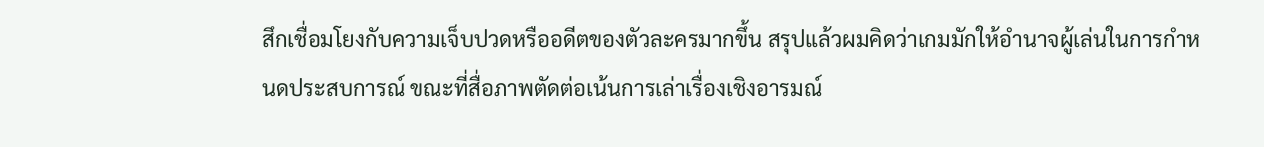สึกเชื่อมโยงกับความเจ็บปวดหรืออดีตของตัวละครมากขึ้น สรุปแล้วผมคิดว่าเกมมักให้อำนาจผู้เล่นในการกำหนดประสบการณ์ ขณะที่สื่อภาพตัดต่อเน้นการเล่าเรื่องเชิงอารมณ์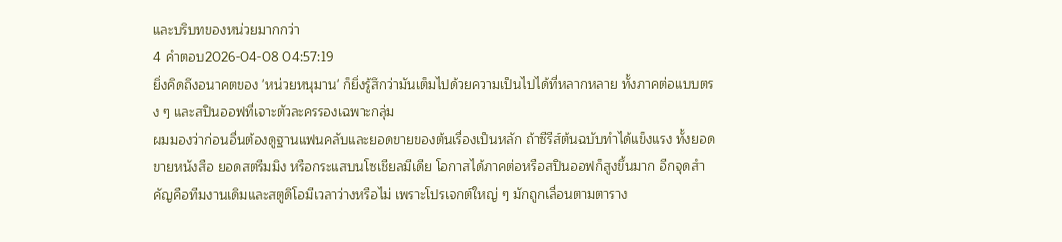และบริบทของหน่วยมากกว่า
4 คำตอบ2026-04-08 04:57:19
ยิ่งคิดถึงอนาคตของ 'หน่วยหนุมาน' ก็ยิ่งรู้สึกว่ามันเต็มไปด้วยความเป็นไปได้ที่หลากหลาย ทั้งภาคต่อแบบตรง ๆ และสปินออฟที่เจาะตัวละครรองเฉพาะกลุ่ม
ผมมองว่าก่อนอื่นต้องดูฐานแฟนคลับและยอดขายของต้นเรื่องเป็นหลัก ถ้าซีรีส์ต้นฉบับทำได้แข็งแรง ทั้งยอดขายหนังสือ ยอดสตรีมมิง หรือกระแสบนโซเชียลมีเดีย โอกาสได้ภาคต่อหรือสปินออฟก็สูงขึ้นมาก อีกจุดสำคัญคือทีมงานเดิมและสตูดิโอมีเวลาว่างหรือไม่ เพราะโปรเจกต์ใหญ่ ๆ มักถูกเลื่อนตามตาราง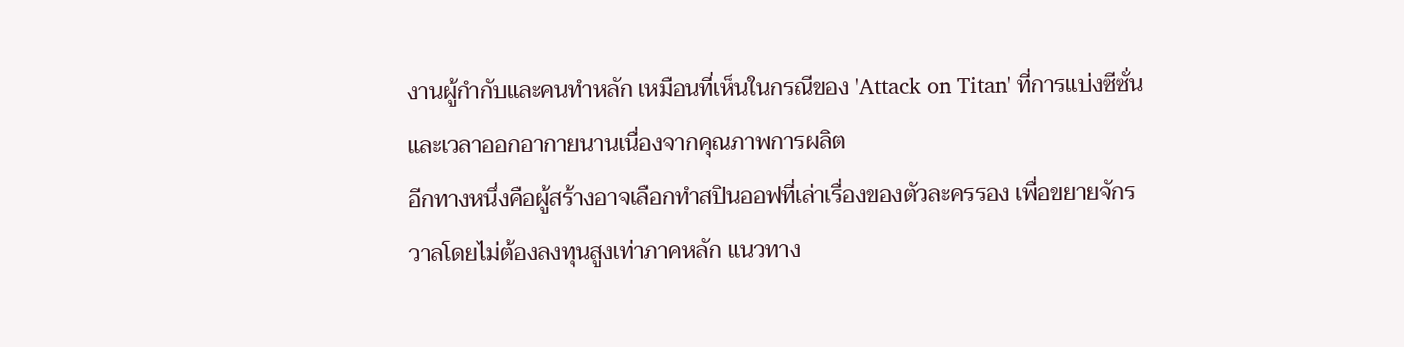งานผู้กำกับและคนทำหลัก เหมือนที่เห็นในกรณีของ 'Attack on Titan' ที่การแบ่งซีซั่นและเวลาออกอากายนานเนื่องจากคุณภาพการผลิต
อีกทางหนึ่งคือผู้สร้างอาจเลือกทำสปินออฟที่เล่าเรื่องของตัวละครรอง เพื่อขยายจักรวาลโดยไม่ต้องลงทุนสูงเท่าภาคหลัก แนวทาง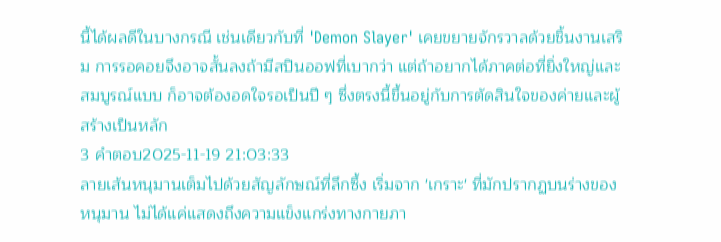นี้ได้ผลดีในบางกรณี เช่นเดียวกับที่ 'Demon Slayer' เคยขยายจักรวาลด้วยชิ้นงานเสริม การรอคอยจึงอาจสั้นลงถ้ามีสปินออฟที่เบากว่า แต่ถ้าอยากได้ภาคต่อที่ยิ่งใหญ่และสมบูรณ์แบบ ก็อาจต้องอดใจรอเป็นปี ๆ ซึ่งตรงนี้ขึ้นอยู่กับการตัดสินใจของค่ายและผู้สร้างเป็นหลัก
3 คำตอบ2025-11-19 21:03:33
ลายเส้นหนุมานเต็มไปด้วยสัญลักษณ์ที่ลึกซึ้ง เริ่มจาก 'เกราะ' ที่มักปรากฏบนร่างของหนุมาน ไม่ได้แค่แสดงถึงความแข็งแกร่งทางกายภา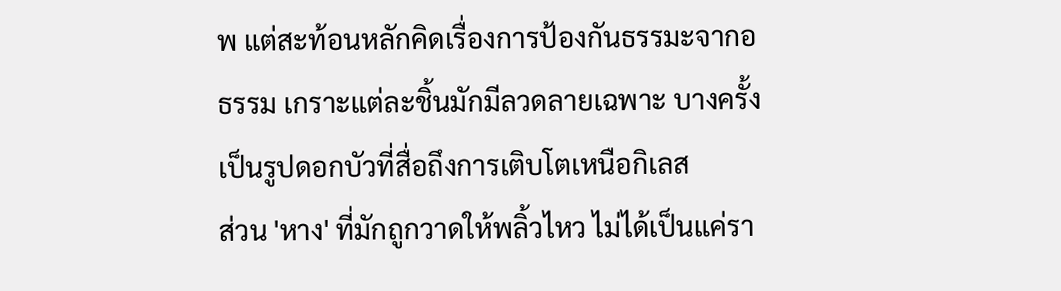พ แต่สะท้อนหลักคิดเรื่องการป้องกันธรรมะจากอธรรม เกราะแต่ละชิ้นมักมีลวดลายเฉพาะ บางครั้งเป็นรูปดอกบัวที่สื่อถึงการเติบโตเหนือกิเลส
ส่วน 'หาง' ที่มักถูกวาดให้พลิ้วไหว ไม่ได้เป็นแค่รา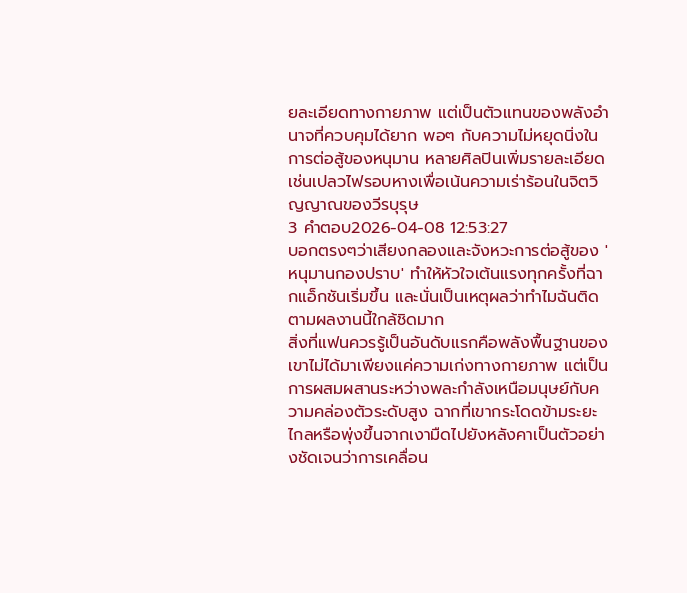ยละเอียดทางกายภาพ แต่เป็นตัวแทนของพลังอำนาจที่ควบคุมได้ยาก พอๆ กับความไม่หยุดนิ่งในการต่อสู้ของหนุมาน หลายศิลปินเพิ่มรายละเอียดเช่นเปลวไฟรอบหางเพื่อเน้นความเร่าร้อนในจิตวิญญาณของวีรบุรุษ
3 คำตอบ2026-04-08 12:53:27
บอกตรงๆว่าเสียงกลองและจังหวะการต่อสู้ของ 'หนุมานกองปราบ' ทำให้หัวใจเต้นแรงทุกครั้งที่ฉากแอ็กชันเริ่มขึ้น และนั่นเป็นเหตุผลว่าทำไมฉันติดตามผลงานนี้ใกล้ชิดมาก
สิ่งที่แฟนควรรู้เป็นอันดับแรกคือพลังพื้นฐานของเขาไม่ได้มาเพียงแค่ความเก่งทางกายภาพ แต่เป็นการผสมผสานระหว่างพละกำลังเหนือมนุษย์กับความคล่องตัวระดับสูง ฉากที่เขากระโดดข้ามระยะไกลหรือพุ่งขึ้นจากเงามืดไปยังหลังคาเป็นตัวอย่างชัดเจนว่าการเคลื่อน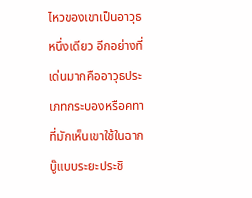ไหวของเขาเป็นอาวุธหนึ่งเดียว อีกอย่างที่เด่นมากคืออาวุธประเภทกระบองหรือคทาที่มักเห็นเขาใช้ในฉากบู๊แบบระยะประชิ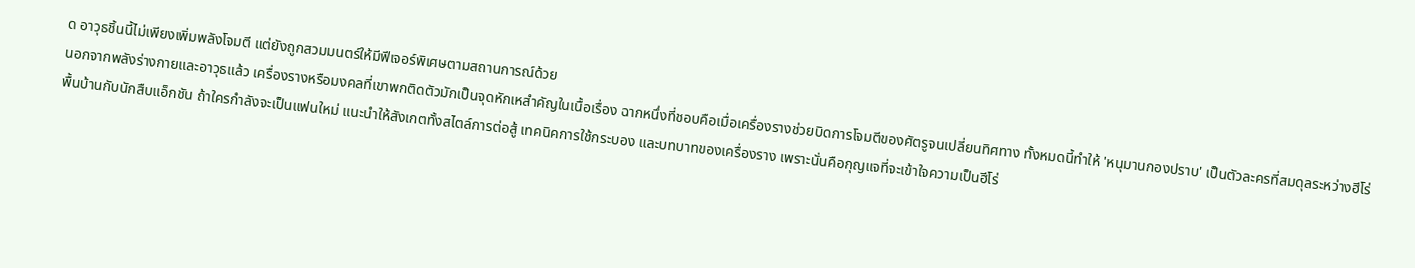ด อาวุธชิ้นนี้ไม่เพียงเพิ่มพลังโจมตี แต่ยังถูกสวมมนตร์ให้มีฟีเจอร์พิเศษตามสถานการณ์ด้วย
นอกจากพลังร่างกายและอาวุธแล้ว เครื่องรางหรือมงคลที่เขาพกติดตัวมักเป็นจุดหักเหสำคัญในเนื้อเรื่อง ฉากหนึ่งที่ชอบคือเมื่อเครื่องรางช่วยบิดการโจมตีของศัตรูจนเปลี่ยนทิศทาง ทั้งหมดนี้ทำให้ 'หนุมานกองปราบ' เป็นตัวละครที่สมดุลระหว่างฮีโร่พื้นบ้านกับนักสืบแอ็กชัน ถ้าใครกำลังจะเป็นแฟนใหม่ แนะนำให้สังเกตทั้งสไตล์การต่อสู้ เทคนิคการใช้กระบอง และบทบาทของเครื่องราง เพราะนั่นคือกุญแจที่จะเข้าใจความเป็นฮีโร่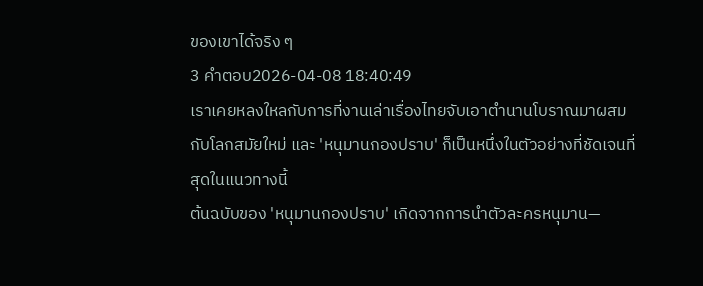ของเขาได้จริง ๆ
3 คำตอบ2026-04-08 18:40:49
เราเคยหลงใหลกับการที่งานเล่าเรื่องไทยจับเอาตำนานโบราณมาผสมกับโลกสมัยใหม่ และ 'หนุมานกองปราบ' ก็เป็นหนึ่งในตัวอย่างที่ชัดเจนที่สุดในแนวทางนี้
ต้นฉบับของ 'หนุมานกองปราบ' เกิดจากการนำตัวละครหนุมาน—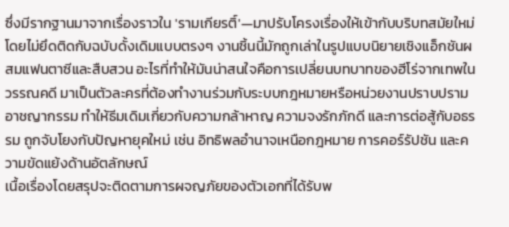ซึ่งมีรากฐานมาจากเรื่องราวใน 'รามเกียรติ์'—มาปรับโครงเรื่องให้เข้ากับบริบทสมัยใหม่ โดยไม่ยึดติดกับฉบับดั้งเดิมแบบตรงๆ งานชิ้นนี้มักถูกเล่าในรูปแบบนิยายเชิงแอ็กชันผสมแฟนตาซีและสืบสวน อะไรที่ทำให้มันน่าสนใจคือการเปลี่ยนบทบาทของฮีโร่จากเทพในวรรณคดี มาเป็นตัวละครที่ต้องทำงานร่วมกับระบบกฎหมายหรือหน่วยงานปราบปรามอาชญากรรม ทำให้ธีมเดิมเกี่ยวกับความกล้าหาญ ความจงรักภักดี และการต่อสู้กับอธรรม ถูกจับโยงกับปัญหายุคใหม่ เช่น อิทธิพลอำนาจเหนือกฎหมาย การคอร์รัปชัน และความขัดแย้งด้านอัตลักษณ์
เนื้อเรื่องโดยสรุปจะติดตามการผจญภัยของตัวเอกที่ได้รับพ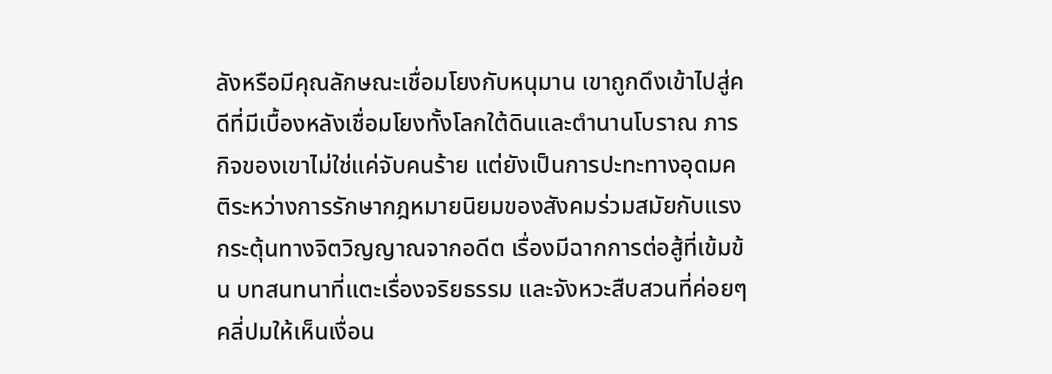ลังหรือมีคุณลักษณะเชื่อมโยงกับหนุมาน เขาถูกดึงเข้าไปสู่คดีที่มีเบื้องหลังเชื่อมโยงทั้งโลกใต้ดินและตำนานโบราณ ภารกิจของเขาไม่ใช่แค่จับคนร้าย แต่ยังเป็นการปะทะทางอุดมคติระหว่างการรักษากฎหมายนิยมของสังคมร่วมสมัยกับแรงกระตุ้นทางจิตวิญญาณจากอดีต เรื่องมีฉากการต่อสู้ที่เข้มข้น บทสนทนาที่แตะเรื่องจริยธรรม และจังหวะสืบสวนที่ค่อยๆ คลี่ปมให้เห็นเงื่อน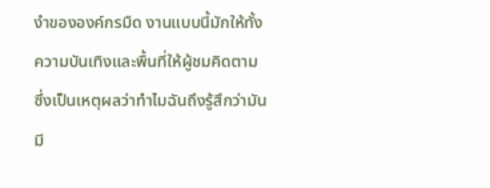งำขององค์กรมืด งานแบบนี้มักให้ทั้งความบันเทิงและพื้นที่ให้ผู้ชมคิดตาม ซึ่งเป็นเหตุผลว่าทำไมฉันถึงรู้สึกว่ามันมี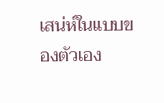เสน่ห์ในแบบของตัวเอง